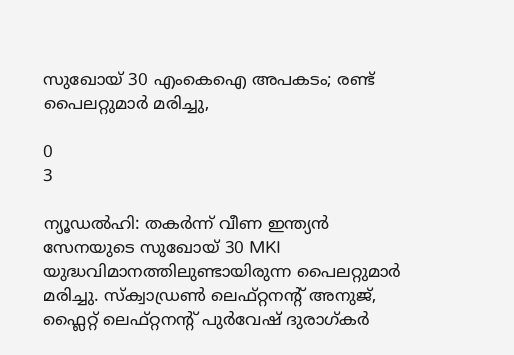സുഖോയ് 30 എംകെഐ അപകടം; രണ്ട് പൈലറ്റുമാര്‍ മരിച്ചു,

0
3

ന്യൂഡൽഹി: തകര്‍ന്ന് വീണ ഇന്ത്യന്‍ സേനയുടെ സുഖോയ്‌ 30 MKI യുദ്ധവിമാനത്തിലുണ്ടായിരുന്ന പൈലറ്റുമാര്‍ മരിച്ചു. സ്ക്വാഡ്രൺ ലെഫ്റ്റനൻ്റ് അനുജ്, ഫ്ലൈറ്റ് ലെഫ്റ്റനൻ്റ് പുർവേഷ് ദുരാഗ്‌കർ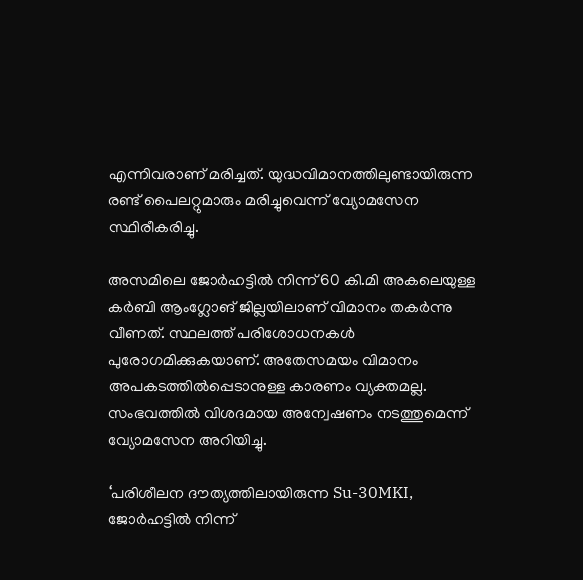എന്നിവരാണ് മരിച്ചത്. യുദ്ധവിമാനത്തിലുണ്ടായിരുന്ന രണ്ട് പൈലറ്റുമാരും മരിച്ചുവെന്ന് വ്യോമസേന സ്ഥിരീകരിച്ചു.

അസമിലെ ജോർഹട്ടിൽ നിന്ന് 60 കി.മി അകലെയുള്ള കർബി ആംഗ്ലോങ് ജില്ലയിലാണ് വിമാനം തകർന്നു വീണത്. സ്ഥലത്ത് പരിശോധനകള്‍ പുരോഗമിക്കുകയാണ്. അതേസമയം വിമാനം അപകടത്തില്‍പ്പെടാനുള്ള കാരണം വ്യക്തമല്ല. സംഭവത്തില്‍ വിശദമായ അന്വേഷണം നടത്തുമെന്ന് വ്യോമസേന അറിയിച്ചു.

‘പരിശീലന ദൗത്യത്തിലായിരുന്ന Su-30MKI, ജോർഹട്ടിൽ നിന്ന്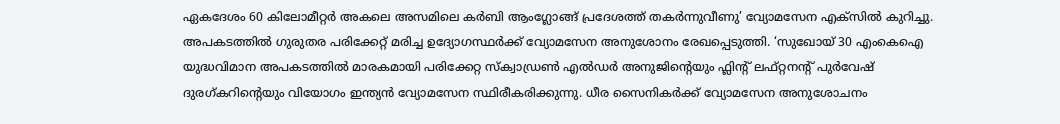ഏകദേശം 60 കിലോമീറ്റർ അകലെ അസമിലെ കർബി ആംഗ്ലോങ്ങ് പ്രദേശത്ത് തകർന്നുവീണു’ വ്യോമസേന എക്‌സില്‍ കുറിച്ചു. അപകടത്തില്‍ ഗുരുതര പരിക്കേറ്റ് മരിച്ച ഉദ്യോഗസ്ഥര്‍ക്ക് വ്യോമസേന അനുശോനം രേഖപ്പെടുത്തി. ‘സുഖോയ് 30 എംകെഐ യുദ്ധവിമാന അപകടത്തില്‍ മാരകമായി പരിക്കേറ്റ സ്ക്വാഡ്രൺ എൽഡർ അനുജിന്‍റെയും ഫ്ലിന്‍റ് ലഫ്റ്റനൻ്റ് പുർവേഷ് ദുരഗ്‌കറിൻ്റെയും വിയോഗം ഇന്ത്യൻ വ്യോമസേന സ്ഥിരീകരിക്കുന്നു. ധീര സൈനികര്‍ക്ക് വ്യോമസേന അനുശോചനം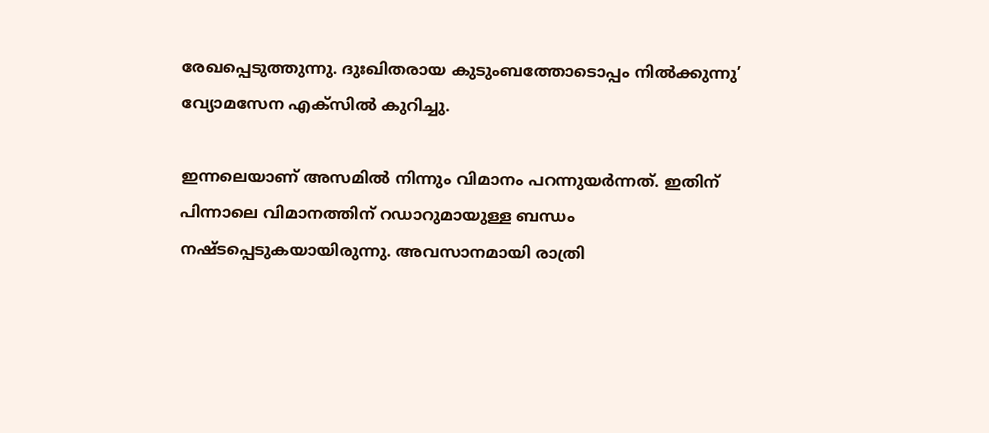രേഖപ്പെടുത്തുന്നു. ദുഃഖിതരായ കുടുംബത്തോടൊപ്പം നില്‍ക്കുന്നു’ വ്യോമസേന എക്‌സില്‍ കുറിച്ചു.

ഇന്നലെയാണ് അസമില്‍ നിന്നും വിമാനം പറന്നുയര്‍ന്നത്. ഇതിന് പിന്നാലെ വിമാനത്തിന് റഡാറുമായുള്ള ബന്ധം നഷ്‌ടപ്പെടുകയായിരുന്നു. അവസാനമായി രാത്രി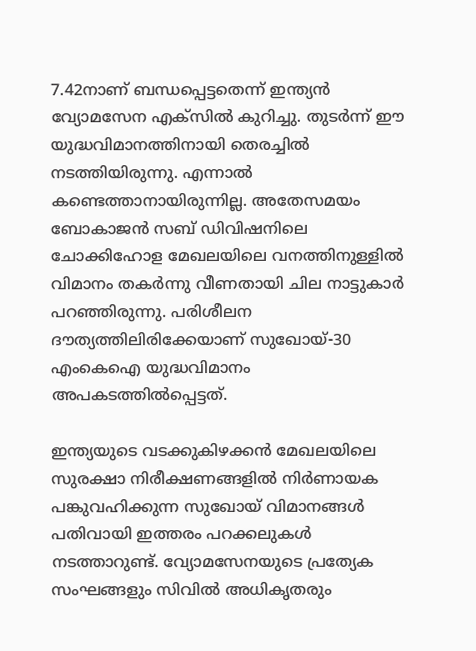7.42നാണ് ബന്ധപ്പെട്ടതെന്ന് ഇന്ത്യൻ വ്യോമസേന എക്‌സിൽ കുറിച്ചു. തുടര്‍ന്ന് ഈ യുദ്ധവിമാനത്തിനായി തെരച്ചിൽ നടത്തിയിരുന്നു. എന്നാല്‍ കണ്ടെത്താനായിരുന്നില്ല. അതേസമയം ബോകാജൻ സബ് ഡിവിഷനിലെ ചോക്കിഹോള മേഖലയിലെ വനത്തിനുള്ളിൽ വിമാനം തകർന്നു വീണതായി ചില നാട്ടുകാർ പറഞ്ഞിരുന്നു. പരിശീലന ദൗത്യത്തിലിരിക്കേയാണ് സുഖോയ്-30 എംകെഐ യുദ്ധവിമാനം അപകടത്തില്‍പ്പെട്ടത്.

ഇന്ത്യയുടെ വടക്കുകിഴക്കൻ മേഖലയിലെ സുരക്ഷാ നിരീക്ഷണങ്ങളിൽ നിർണായക പങ്കുവഹിക്കുന്ന സുഖോയ് വിമാനങ്ങൾ പതിവായി ഇത്തരം പറക്കലുകൾ നടത്താറുണ്ട്. വ്യോമസേനയുടെ പ്രത്യേക സംഘങ്ങളും സിവിൽ അധികൃതരും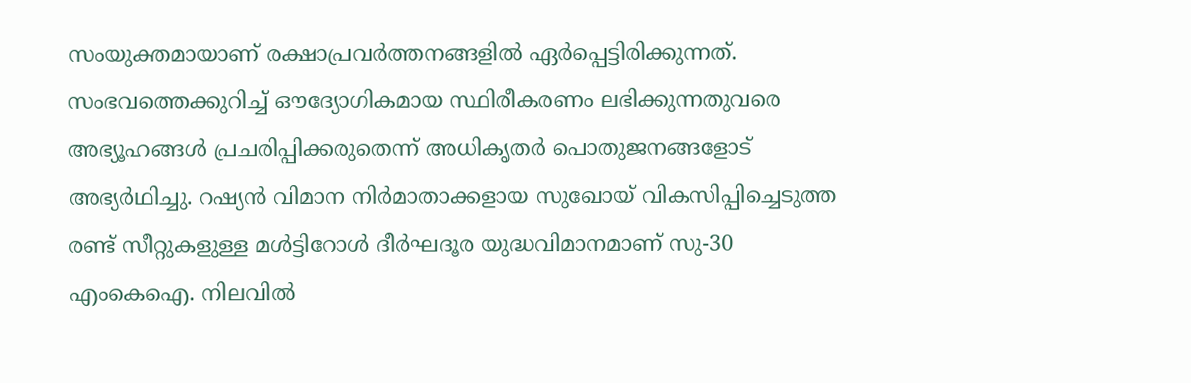സംയുക്തമായാണ് രക്ഷാപ്രവർത്തനങ്ങളിൽ ഏർപ്പെട്ടിരിക്കുന്നത്. സംഭവത്തെക്കുറിച്ച് ഔദ്യോഗികമായ സ്ഥിരീകരണം ലഭിക്കുന്നതുവരെ അഭ്യൂഹങ്ങൾ പ്രചരിപ്പിക്കരുതെന്ന് അധികൃതർ പൊതുജനങ്ങളോട് അഭ്യർഥിച്ചു. റഷ്യന്‍ വിമാന നിര്‍മാതാക്കളായ സുഖോയ് വികസിപ്പിച്ചെടുത്ത രണ്ട് സീറ്റുകളുള്ള മള്‍ട്ടിറോള്‍ ദീര്‍ഘദൂര യുദ്ധവിമാനമാണ് സു-30 എംകെഐ. നിലവില്‍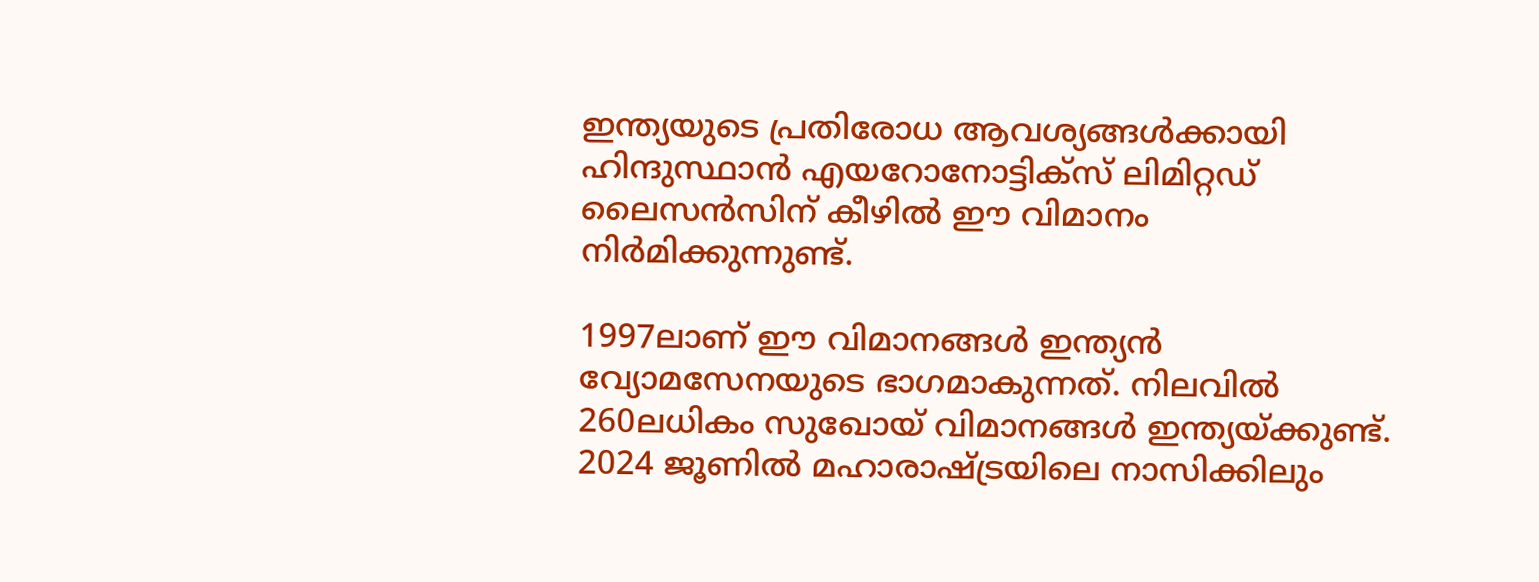ഇന്ത്യയുടെ പ്രതിരോധ ആവശ്യങ്ങള്‍ക്കായി ഹിന്ദുസ്ഥാന്‍ എയറോനോട്ടിക്‌സ് ലിമിറ്റഡ് ലൈസന്‍സിന് കീഴില്‍ ഈ വിമാനം നിര്‍മിക്കുന്നുണ്ട്.

1997ലാണ് ഈ വിമാനങ്ങള്‍ ഇന്ത്യന്‍ വ്യോമസേനയുടെ ഭാഗമാകുന്നത്. നിലവില്‍ 260ലധികം സുഖോയ് വിമാനങ്ങള്‍ ഇന്ത്യയ്ക്കുണ്ട്. 2024 ജൂണില്‍ മഹാരാഷ്ട്രയിലെ നാസിക്കിലും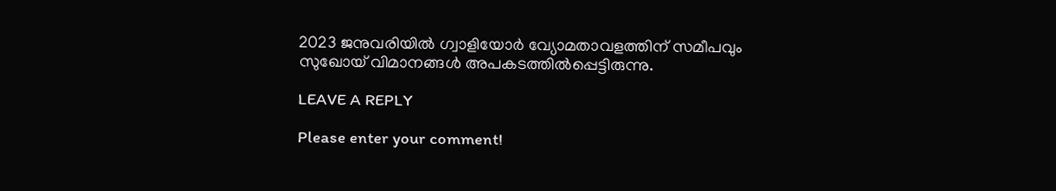2023 ജനുവരിയില്‍ ഗ്വാളിയോര്‍ വ്യോമതാവളത്തിന് സമീപവും സുഖോയ് വിമാനങ്ങള്‍ അപകടത്തില്‍പ്പെട്ടിരുന്നു.

LEAVE A REPLY

Please enter your comment!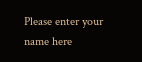Please enter your name here